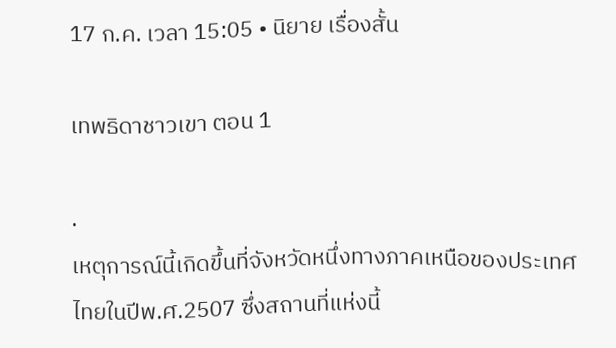17 ก.ค. เวลา 15:05 • นิยาย เรื่องสั้น

เทพธิดาชาวเขา ตอน 1

.
เหตุการณ์นี้เกิดขึ้นที่จังหวัดหนึ่งทางภาคเหนือของประเทศไทยในปีพ.ศ.2507 ซึ่งสถานที่แห่งนี้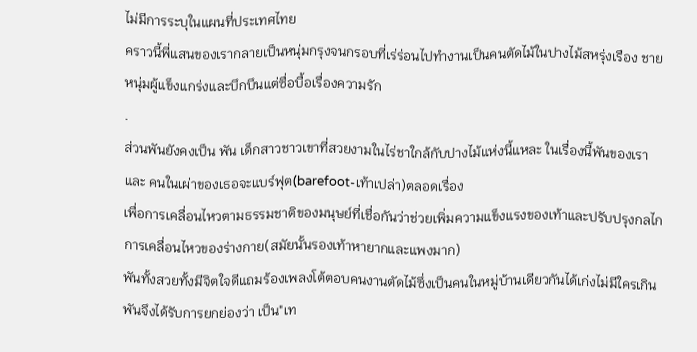ไม่มีการระบุในแผนที่ประเทศไทย
คราวนี้พี่แสนของเรากลายเป็นหนุ่มกรุงจนกรอบที่เร่ร่อนไปทำงานเป็นคนตัดไม้ในปางไม้สหรุ่งเรือง ชายหนุ่มผู้แข็งแกร่งและบึกบึนแต่ซื่อบื้อเรื่องความรัก
.
ส่วนพันยังคงเป็น พัน เด็กสาวชาวเขาที่สวยงามในไร่ชาใกล้กับปางไม้แห่งนี้แหละ ในเรื่องนี้พันของเรา และ คนในเผ่าของเธอจะแบร์ฟุต(barefoot-เท้าเปล่า)ตลอดเรื่อง
เพื่อการเคลื่อนไหวตามธรรมชาติของมนุษย์ที่เชื่อกันว่าช่วยเพิ่มความแข็งแรงของเท้าและปรับปรุงกลไกการเคลื่อนไหวของร่างกาย(สมัยนั้นรองเท้าหายากและแพงมาก)
พันทั้งสวยทั้งมีจิตใจดีแถมร้องเพลงโต้ตอบคนงานตัดไม้ซึ่งเป็นคนในหมู่บ้านเดียวกันได้เก่งไม่มีใครเกิน พันจึงได้รับการยกย่องว่า เป็น"เท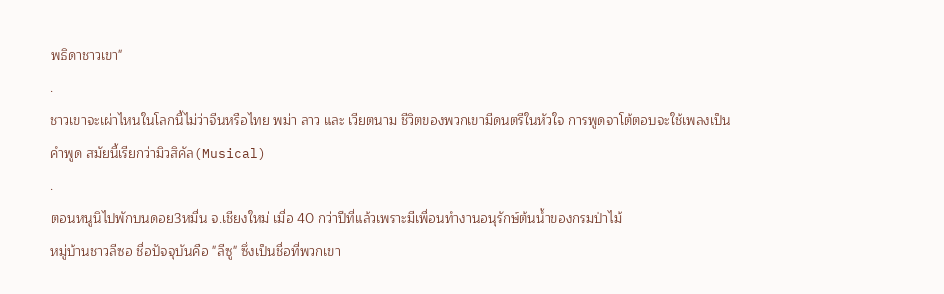พธิดาชาวเขา"
.
ชาวเขาจะเผ่าไหนในโลกนี้ไม่ว่าจีนหรือไทย พม่า ลาว และ เวียตนาม ชีวิตของพวกเขามีดนตรีในหัวใจ การพูดจาโต้ตอบจะใช้เพลงเป็นคำพูด สมัยนี้เรียกว่ามิวสิคัล(Musical)
.
ตอนหนูนิไปพักบนดอย3หมื่น จ.เชียงใหม่ เมื่อ 40 กว่าปีที่แล้วเพราะมีเพื่อนทำงานอนุรักษ์ต้นน้ำของกรมป่าไม้
หมู่บ้านชาวลีซอ ชื่อปัจจุบันคือ "ลีซู" ซึ่งเป็นชื่อที่พวกเขา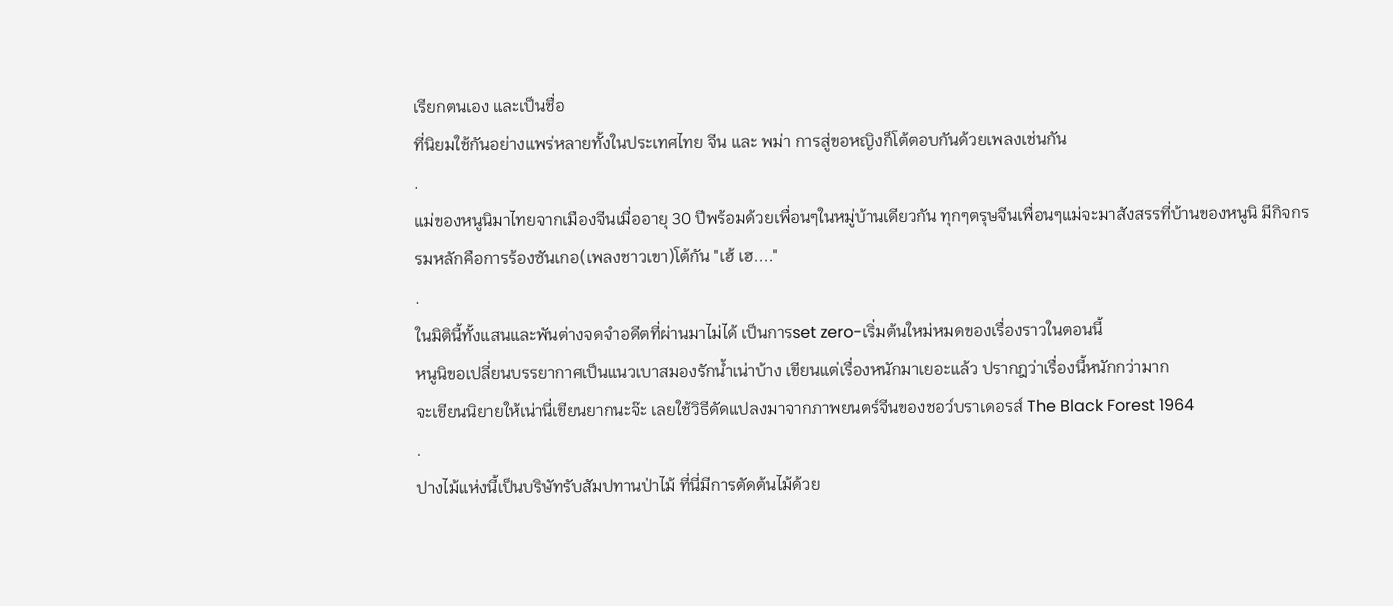เรียกตนเอง และเป็นชื่อ
ที่นิยมใช้กันอย่างแพร่หลายทั้งในประเทศไทย จีน และ พม่า การสู่ขอหญิงก็โต้ตอบกันด้วยเพลงเช่นกัน
.
แม่ของหนูนิมาไทยจากเมืองจีนเมื่ออายุ 30 ปีพร้อมด้วยเพื่อนๆในหมู่บ้านเดียวกัน ทุกๆตรุษจีนเพื่อนๆแม่จะมาสังสรรที่บ้านของหนูนิ มีกิจกรรมหลักคือการร้องซันเกอ(เพลงชาวเขา)โต้กัน "เฮ้ เฮ...."
.
ในมิตินี้ทั้งแสนและพันต่างจดจำอดีตที่ผ่านมาไม่ได้ เป็นการset zero-เริ่มต้นใหม่หมดของเรื่องราวในตอนนี้
หนูนิขอเปลี่ยนบรรยากาศเป็นแนวเบาสมองรักน้ำเน่าบ้าง เขียนแต่เรื่องหนักมาเยอะแล้ว ปรากฎว่าเรื่องนี้หนักกว่ามาก
จะเขียนนิยายให้เน่านี่เขียนยากนะจ๊ะ เลยใช้วิธีดัดแปลงมาจากภาพยนตร์จีนของชอว์บราเดอรส์ The Black Forest 1964
.
ปางไม้แห่งนี้เป็นบริษัทรับสัมปทานป่าไม้ ที่นี่มีการตัดต้นไม้ด้วย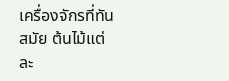เครื่องจักรที่ทันสมัย ต้นไม้แต่ละ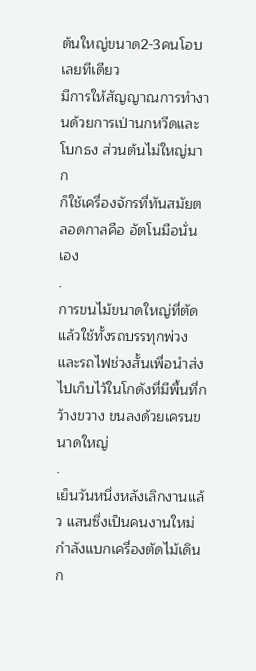ต้นใหญ่ขนาด2-3คนโอบเลยทีเดียว
มีการให้สัญญาณการทำงานด้วยการเป่านกหวีดและโบกธง ส่วนต้นไม่ใหญ่มาก
ก็ใช้เครื่องจักรที่ทันสมัยตลอดกาลคือ อัตโนมือนั่นเอง
.
การขนไม้ขนาดใหญ่ที่ตัดแล้วใช้ทั้งรถบรรทุกพ่วง และรถไฟช่วงสั้นเพื่อนำส่งไปเก็บไว้ในโกดังที่มีพื้นที่กว้างขวาง ขนลงด้วยเครนขนาดใหญ่
.
เย็นวันหนึ่งหลังเลิกงานแล้ว แสนซึ่งเป็นคนงานใหม่กำลังแบกเครื่องตัดไม้เดินก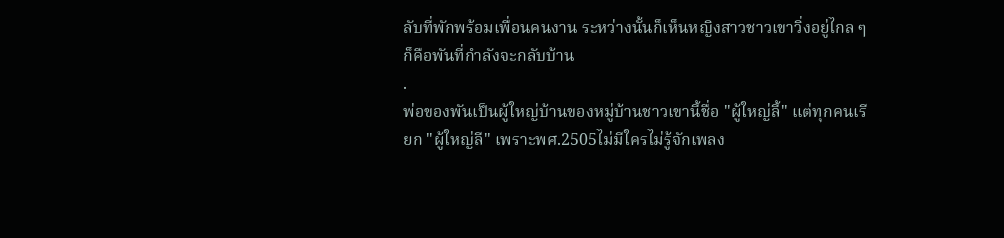ลับที่พักพร้อมเพื่อนคนงาน ระหว่างนั้นก็เห็นหญิงสาวชาวเขาวิ่งอยู่ไกล ๆ ก็คือพันที่กำลังจะกลับบ้าน
.
พ่อของพันเป็นผู้ใหญ่บ้านของหมู่บ้านชาวเขานี้ชื่อ "ผู้ใหญ่ลี้" แต่ทุกคนเรียก "ผู้ใหญ่ลี" เพราะพศ.2505ไม่มีใครไม่รู้จักเพลง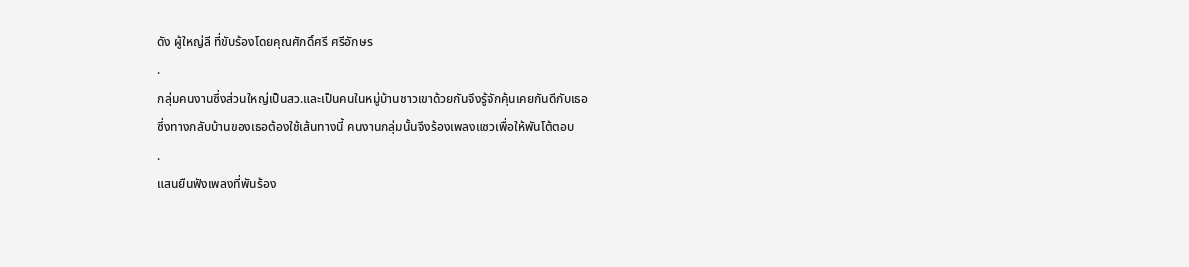ดัง ผู้ใหญ่ลี ที่ขับร้องโดยคุณศักดิ์ศรี ศรีอักษร
.
กลุ่มคนงานซึ่งส่วนใหญ่เป็นสว.และเป็นคนในหมู่บ้านชาวเขาด้วยกันจึงรู้จักคุ้นเคยกันดีกับเธอ
ซึ่งทางกลับบ้านของเธอต้องใช้เส้นทางนี้ คนงานกลุ่มนั้นจึงร้องเพลงแซวเพื่อให้พันโต้ตอบ
.
แสนยืนฟังเพลงที่พันร้อง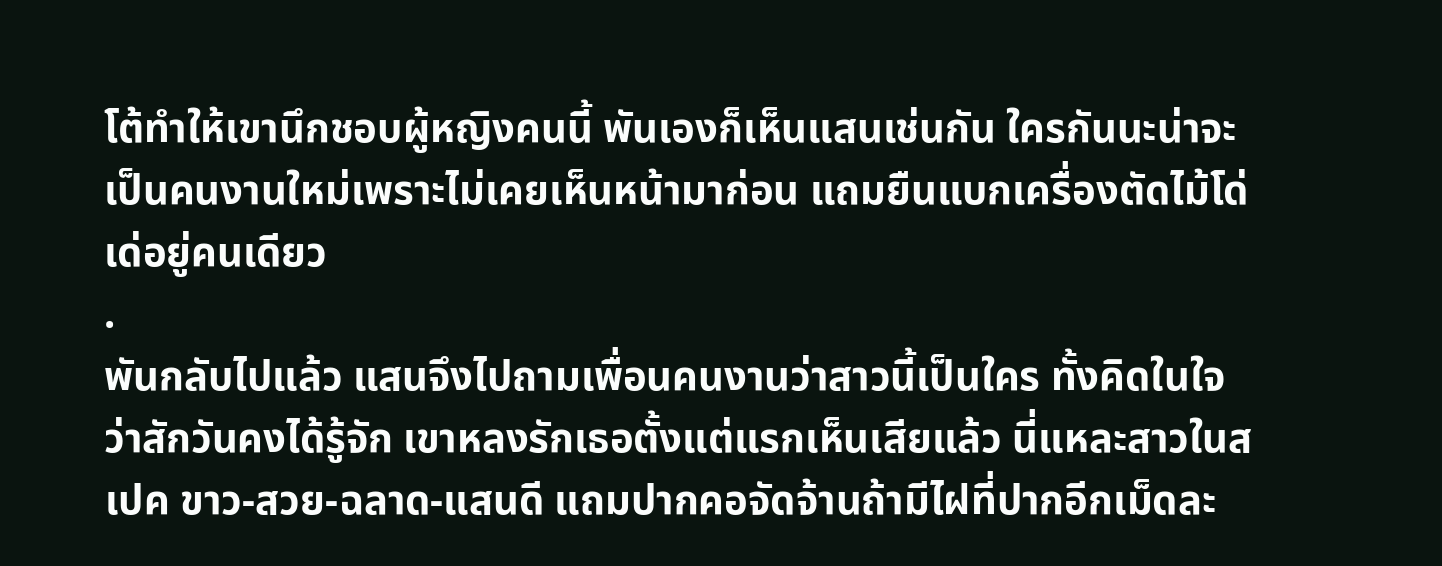โต้ทำให้เขานึกชอบผู้หญิงคนนี้ พันเองก็เห็นแสนเช่นกัน ใครกันนะน่าจะเป็นคนงานใหม่เพราะไม่เคยเห็นหน้ามาก่อน แถมยืนแบกเครื่องตัดไม้โด่เด่อยู่คนเดียว
.
พันกลับไปแล้ว แสนจึงไปถามเพื่อนคนงานว่าสาวนี้เป็นใคร ทั้งคิดในใจว่าสักวันคงได้รู้จัก เขาหลงรักเธอตั้งแต่แรกเห็นเสียแล้ว นี่แหละสาวในสเปค ขาว-สวย-ฉลาด-แสนดี แถมปากคอจัดจ้านถ้ามีไฝที่ปากอีกเม็ดละ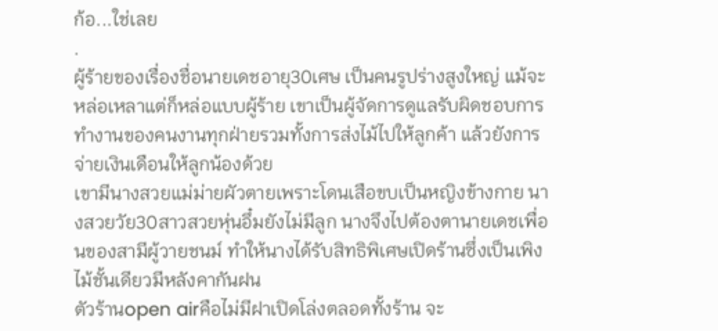ก้อ...ใช่เลย
.
ผู้ร้ายของเรื่องชื่อนายเดชอายุ30เศษ เป็นคนรูปร่างสูงใหญ่ แม้จะหล่อเหลาแต่ก็หล่อแบบผู้ร้าย เขาเป็นผู้จัดการดูแลรับผิดชอบการทำงานของคนงานทุกฝ่ายรวมทั้งการส่งไม้ไปให้ลูกค้า แล้วยังการจ่ายเงินเดือนให้ลูกน้องด้วย
เขามีนางสวยแม่ม่ายผัวตายเพราะโดนเสือขบเป็นหญิงข้างกาย นางสวยวัย30สาวสวยหุ่นอึ๋มยังไม่มีลูก นางจึงไปต้องตานายเดชเพื่อนของสามีผู้วายชนม์ ทำให้นางได้รับสิทธิพิเศษเปิดร้านซึ่งเป็นเพิงไม้ชั้นเดียวมีหลังคากันฝน
ตัวร้านopen airคือไม่มีฝาเปิดโล่งตลอดทั้งร้าน จะ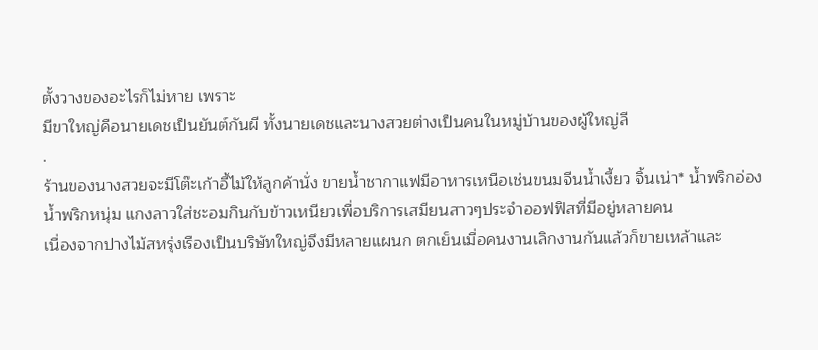ตั้งวางของอะไรก็ไม่หาย เพราะ
มีขาใหญ่คือนายเดชเป็นยันต์กันผี ทั้งนายเดชและนางสวยต่างเป็นคนในหมู่บ้านของผู้ใหญ่ลี
.
ร้านของนางสวยจะมีโต๊ะเก้าอี้ไม้ให้ลูกค้านั่ง ขายน้ำชากาแฟมีอาหารเหนือเช่นขนมจีนน้ำเงี้ยว จิ้นเน่า* น้ำพริกอ่อง น้ำพริกหนุ่ม แกงลาวใส่ชะอมกินกับข้าวเหนียวเพื่อบริการเสมียนสาวๆประจำออฟฟิสที่มีอยู่หลายคน
เนื่องจากปางไม้สหรุ่งเรืองเป็นบริษัทใหญ่จึงมีหลายแผนก ตกเย็นเมื่อคนงานเลิกงานกันแล้วก็ขายเหล้าและ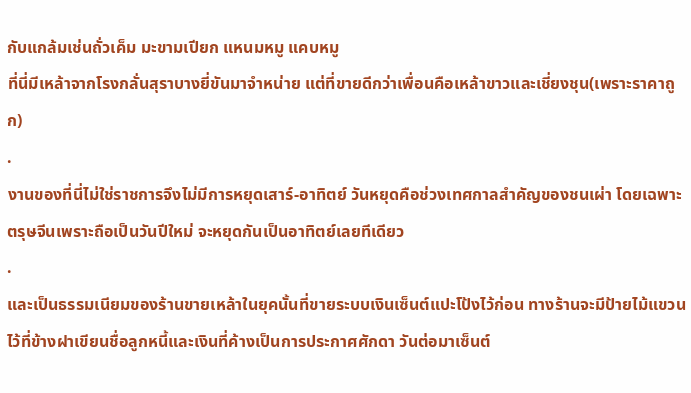กับแกล้มเช่นถั่วเค็ม มะขามเปียก แหนมหมู แคบหมู
ที่นี่มีเหล้าจากโรงกลั่นสุราบางยี่ขันมาจำหน่าย แต่ที่ขายดีกว่าเพื่อนคือเหล้าขาวและเชี่ยงชุน(เพราะราคาถูก)
.
งานของที่นี่ไม่ใช่ราชการจึงไม่มีการหยุดเสาร์-อาทิตย์ วันหยุดคือช่วงเทศกาลสำคัญของชนเผ่า โดยเฉพาะตรุษจีนเพราะถือเป็นวันปีใหม่ จะหยุดกันเป็นอาทิตย์เลยทีเดียว
.
และเป็นธรรมเนียมของร้านขายเหล้าในยุคนั้นที่ขายระบบเงินเซ็นต์แปะโป้งไว้ก่อน ทางร้านจะมีป้ายไม้แขวนไว้ที่ข้างฝาเขียนชื่อลูกหนี้และเงินที่ค้างเป็นการประกาศศักดา วันต่อมาเซ็นต์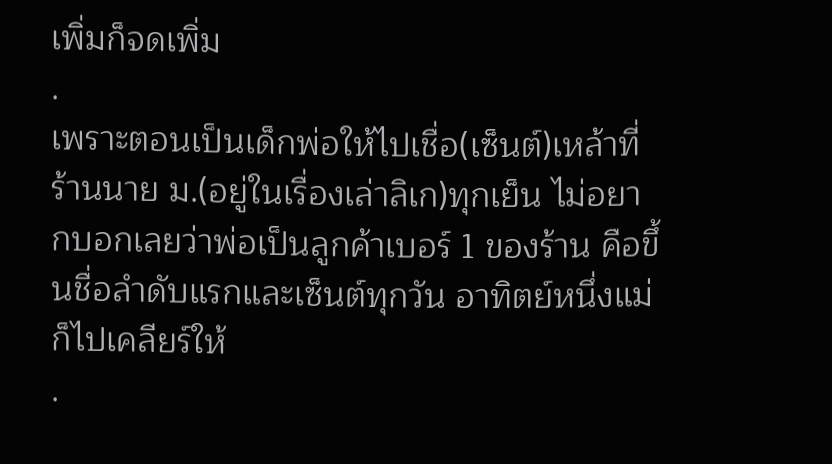เพิ่มก็จดเพิ่ม
.
เพราะตอนเป็นเด็กพ่อให้ไปเชื่อ(เซ็นต์)เหล้าที่ร้านนาย ม.(อยู่ในเรื่องเล่าลิเก)ทุกเย็น ไม่อยากบอกเลยว่าพ่อเป็นลูกค้าเบอร์ 1 ของร้าน คือขึ้นชื่อลำดับแรกและเซ็นต์ทุกวัน อาทิตย์หนึ่งแม่ก็ไปเคลียร์ให้
.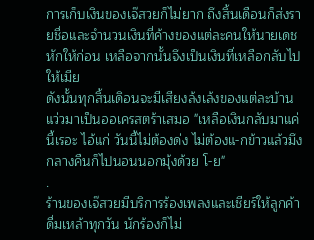การเก็บเงินของเจ๊สวยก็ไม่ยาก ถึงสิ้นเดือนก็ส่งรายชื่อและจำนวนเงินที่ค้างของแต่ละคนให้นายเดชหักให้ก่อน เหลือจากนั้นจึงเป็นเงินที่เหลือกลับไปให้เมีย
ดังนั้นทุกสิ้นเดิอนจะมีเสียงล้งเล้งของแต่ละบ้านแว่วมาเป็นออเครสตร้าเสมอ "เหลือเงินกลับมาแค่นี้เรอะ ไอ้แก่ วันนี้ไม่ต้องด่ง ไม่ต้องแ-กข้าวแล้วมึง กลางคืนก็ไปนอนนอกมุ้งด้วย โ-ย"
.
ร้านของเจ๊สวยมีบริการร้องเพลงและเชียร์ให้ลูกค้าดื่มเหล้าทุกวัน นักร้องก็ไม่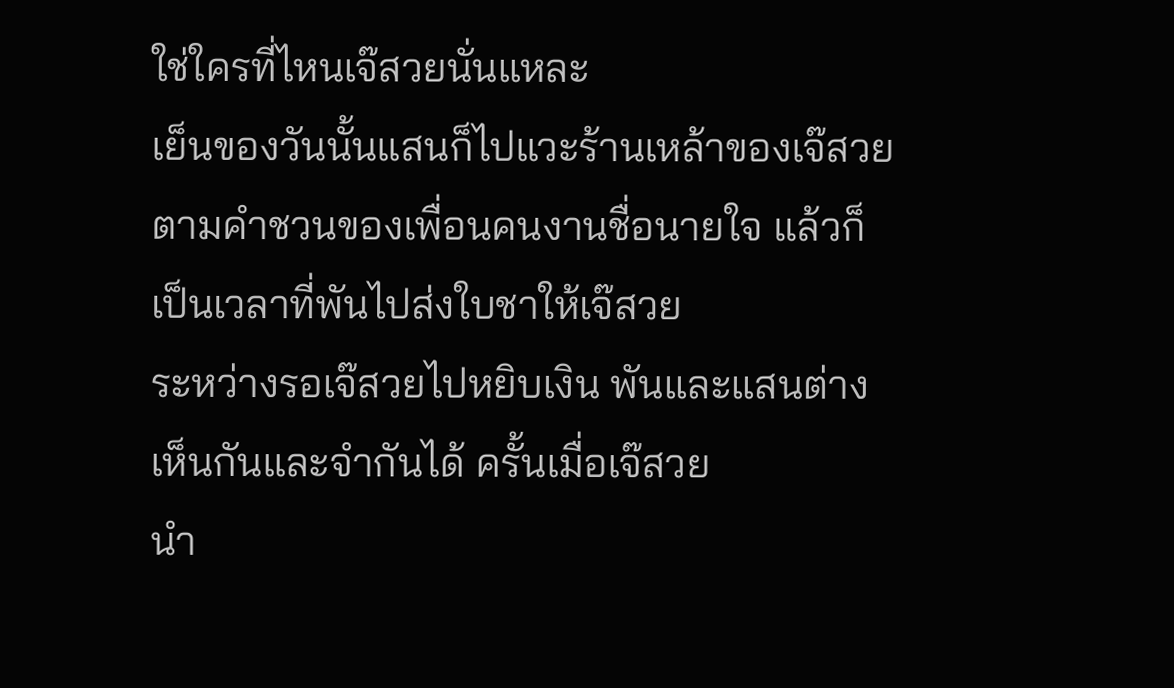ใช่ใครที่ไหนเจ๊สวยนั่นแหละ
เย็นของวันนั้นแสนก็ไปแวะร้านเหล้าของเจ๊สวย ตามคำชวนของเพื่อนคนงานชื่อนายใจ แล้วก็เป็นเวลาที่พันไปส่งใบชาให้เจ๊สวย
ระหว่างรอเจ๊สวยไปหยิบเงิน พันและแสนต่างเห็นกันและจำกันได้ ครั้นเมื่อเจ๊สวย
นำ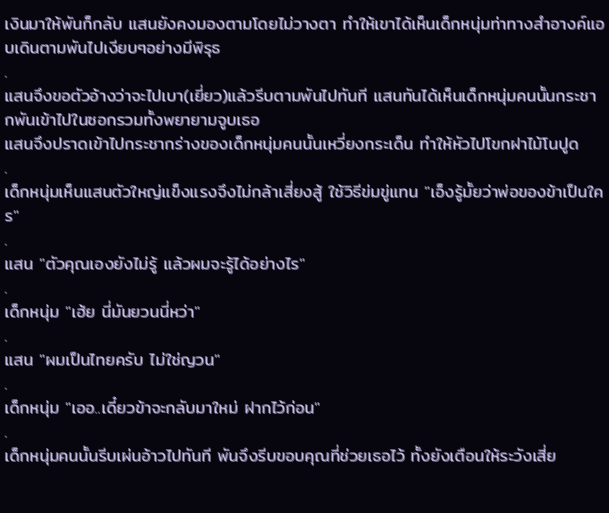เงินมาให้พันก็กลับ แสนยังคงมองตามโดยไม่วางตา ทำให้เขาได้เห็นเด็กหนุ่มท่าทางสำอางค์แอบเดินตามพันไปเงียบๆอย่างมีพิรุธ
.
แสนจึงขอตัวอ้างว่าจะไปเบา(เยี่ยว)แล้วรีบตามพันไปทันที แสนทันได้เห็นเด็กหนุ่มคนนั้นกระชากพันเข้าไปในซอกรวมทั้งพยายามจูบเธอ
แสนจึงปราดเข้าไปกระชากร่างของเด็กหนุ่มคนนั้นเหวี่ยงกระเด็น ทำให้หัวไปโขกฝาไม้โนปูด
.
เด็กหนุ่มเห็นแสนตัวใหญ่แข็งแรงจึงไม่กล้าเสี่ยงสู้ ใช้วิธีข่มขู่แทน "เอ็งรู้มั้ยว่าพ่อของข้าเป็นใคร"
.
แสน "ตัวคุณเองยังไม่รู้ แล้วผมจะรู้ได้อย่างไร"
.
เด็กหนุ่ม "เฮ้ย นี่มันยวนนี่หว่า"
.
แสน "ผมเป็นไทยครับ ไม่ใช่ญวน"
.
เด็กหนุ่ม "เออ..เดี๋ยวข้าจะกลับมาใหม่ ฝากไว้ก่อน"
.
เด็กหนุ่มคนนั้นรีบเผ่นอ้าวไปทันที พันจึงรีบขอบคุณที่ช่วยเธอไว้ ทั้งยังเตือนให้ระวังเสี่ย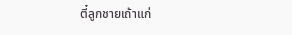ตี๋ลูกชายเถ้าแก่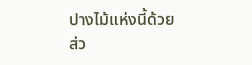ปางไม้แห่งนี้ด้วย ส่ว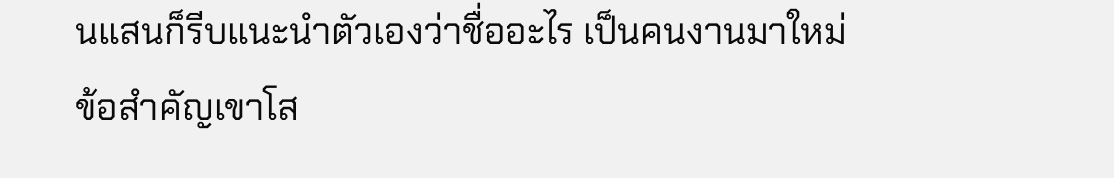นแสนก็รีบแนะนำตัวเองว่าชื่ออะไร เป็นคนงานมาใหม่ ข้อสำคัญเขาโส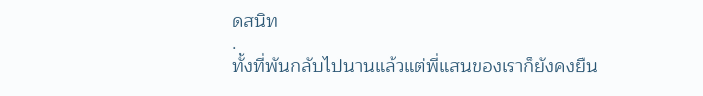ดสนิท
.
ทั้งที่พันกลับไปนานแล้วแต่พี่แสนของเราก็ยังคงยืน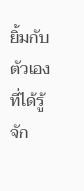ยิ้มกับตัวเองที่ได้รู้จัก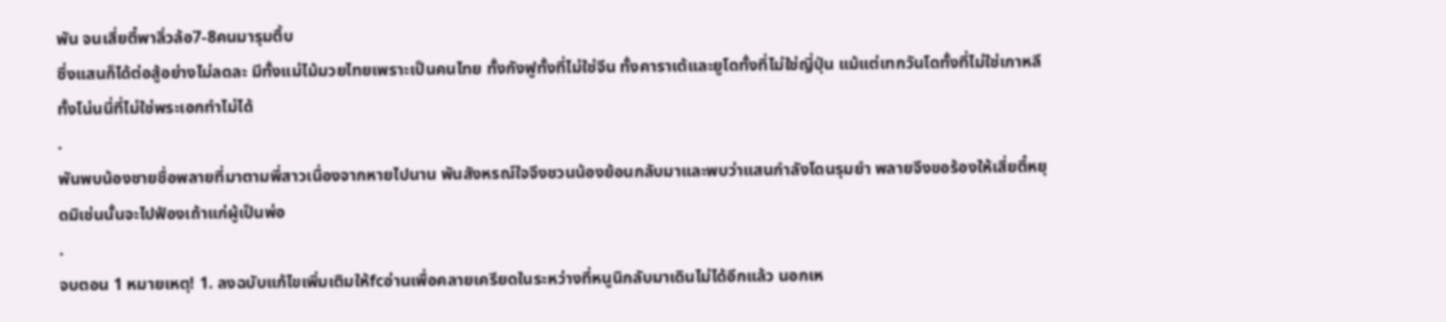พัน จนเสี่ยตี๋พาลิ่วล้อ7-8คนมารุมตื้บ
ซึ่งแสนก็ได้ต่อสู้อย่างไม่ลดละ มีทั้งแม่ไม้มวยไทยเพราะเป็นคนไทย ทั้งกังฟูทั้งที่ไม่ใช่จีน ทั้งคาราเต้และยูโดทั้งที่ไม่ใช่ญี่ปุ่น แม้แต่เทกวันโดทั้งที่ไม่ใช่เกาหลี ทั้งโน่นนี่ที่ไม่ใช่พระเอกทำไม่ได้
.
พันพบน้องชายชื่อพลายที่มาตามพี่สาวเนื่องจากหายไปนาน พันสังหรณ์ใจจึงชวนน้องย้อนกลับมาและพบว่าแสนกำลังโดนรุมยำ พลายจึงขอร้องให้เสี่ยตี๋หยุดมิเช่นนั้นจะไปฟ้องเถ้าแก่ผู้เป็นพ่อ
.
จบตอน 1 หมายเหตุ! 1. ลงฉบับแก้ไขเพิ่มเติมให้fcอ่านเพื่อคลายเครียดในระหว่างที่หนูนิกลับมาเดินไม่ได้อีกแล้ว นอกเห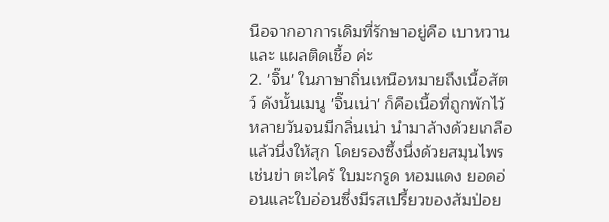นือจากอาการเดิมที่รักษาอยู่คือ เบาหวาน และ แผลติดเชื้อ ค่ะ
2. 'จิ๊น' ในภาษาถิ่นเหนือหมายถึงเนื้อสัตว์ ดังนั้นเมนู 'จิ๊นเน่า' ก็คือเนื้อที่ถูกพักไว้หลายวันจนมีกลิ่นเน่า นำมาล้างด้วยเกลือแล้วนึ่งให้สุก โดยรองซึ้งนึ่งด้วยสมุนไพรเช่นข่า ตะไคร้ ใบมะกรูด หอมแดง ยอดอ่อนและใบอ่อนซึ่งมีรสเปรี้ยวของส้มป่อย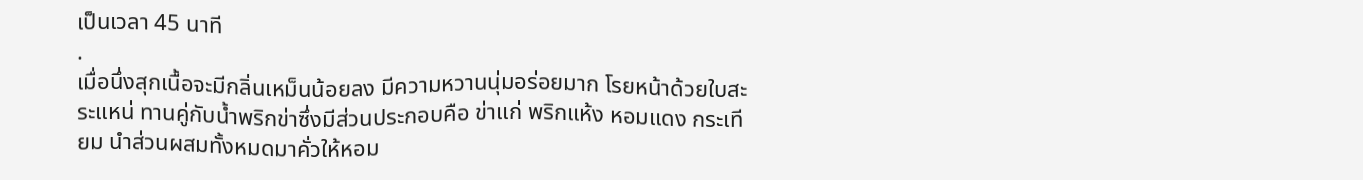เป็นเวลา 45 นาที
.
เมื่อนึ่งสุกเนื้อจะมีกลิ่นเหม็นน้อยลง มีความหวานนุ่มอร่อยมาก โรยหน้าด้วยใบสะระแหน่ ทานคู่กับน้ำพริกข่าซึ่งมีส่วนประกอบคือ ข่าแก่ พริกแห้ง หอมแดง กระเทียม นำส่วนผสมทั้งหมดมาคั่วให้หอม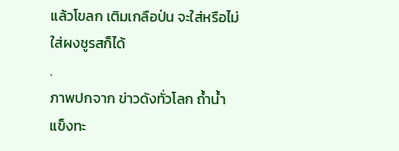แล้วโขลก เติมเกลือป่น จะใส่หรือไม่ใส่ผงชูรสก็ได้
.
ภาพปกจาก ข่าวดังทั่วโลก ถ้ำน้ำแข็งทะ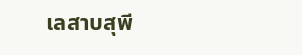เลสาบสุพี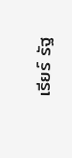เรียร์ รัฐ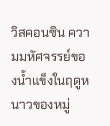วิสคอนซิน ความมหัศจรรย์ของน้ำแข็งในฤดูหนาวของหมู่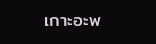เกาะอะพ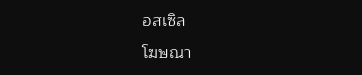อสเซิล
โฆษณา